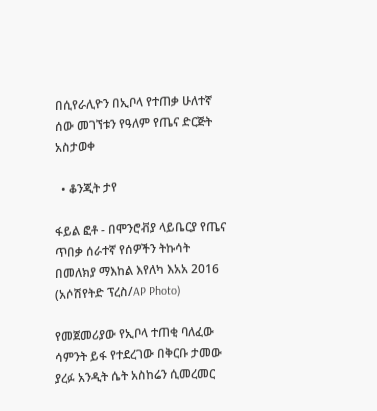በሲየራሊዮን በኢቦላ የተጠቃ ሁለተኛ ሰው መገኘቱን የዓለም የጤና ድርጅት አስታወቀ

  • ቆንጂት ታየ

ፋይል ፎቶ - በሞንሮቭያ ላይቤርያ የጤና ጥበቃ ሰራተኛ የሰዎችን ትኩሳት በመለክያ ማእከል እየለካ እአአ 2016 (አሶሽየትድ ፕረስ/AP Photo)

የመጀመሪያው የኢቦላ ተጠቂ ባለፈው ሳምንት ይፋ የተደረገው በቅርቡ ታመው ያረፉ አንዲት ሴት አስከሬን ሲመረመር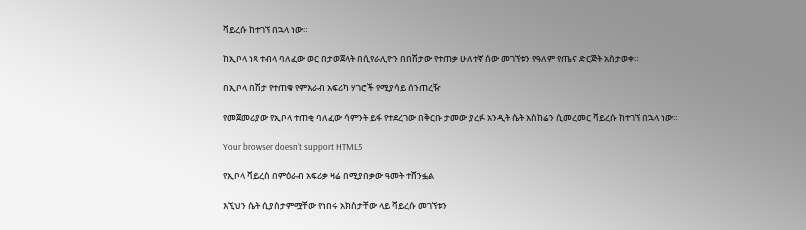ቫይረሱ ከተገኘ በኋላ ነው።

ከኢቦላ ነጻ ተብላ ባለፈው ወር በታወጀላት በሲየራሊዮን በበሽታው የተጠቃ ሁለተኛ ሰው መገኘቱን የዓለም የጤና ድርጅት አስታወቀ።

በኢቦላ በሽታ የተጠቁ የምእራብ አፍሪካ ሃገሮች የሚያሳይ ሰንጠረዥ

የመጀመሪያው የኢቦላ ተጠቂ ባለፈው ሳምንት ይፋ የተደረገው በቅርቡ ታመው ያረፉ አንዲት ሴት አስከሬን ሲመረመር ቫይረሱ ከተገኘ በኋላ ነው።

Your browser doesn’t support HTML5

የኢቦላ ቫይረስ በምዕራብ አፍሪቃ ዛሬ በሚያበቃው ዓመት ተሸንፏል

እኚህን ሴት ሲያስታምሟቸው የነበሩ አክስታቸው ላይ ቫይረሱ መገኘቱን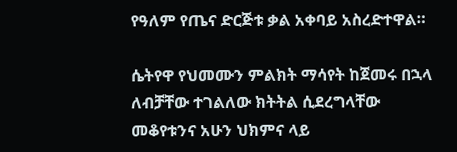የዓለም የጤና ድርጅቱ ቃል አቀባይ አስረድተዋል።

ሴትየዋ የህመሙን ምልክት ማሳየት ከጀመሩ በኋላ ለብቻቸው ተገልለው ክትትል ሲደረግላቸው መቆየቱንና አሁን ህክምና ላይ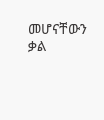መሆናቸውን ቃል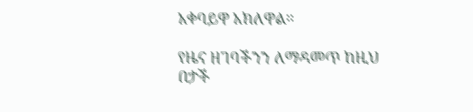አቀባይዋ አክለዋል።

የዜና ዘገባችንን ለማዳመጥ ከዚህ በታች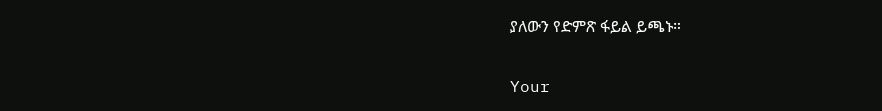ያለውን የድምጽ ፋይል ይጫኑ።

Your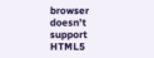browser doesn’t support HTML5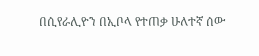በሲየራሊዮን በኢቦላ የተጠቃ ሁለተኛ ሰው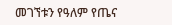መገኘቱን የዓለም የጤና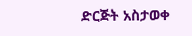ድርጅት አስታወቀ